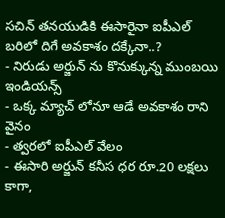సచిన్ తనయుడికి ఈసారైనా ఐపీఎల్ బరిలో దిగే అవకాశం దక్కేనా..?
- నిరుడు అర్జున్ ను కొనుక్కున్న ముంబయి ఇండియన్స్
- ఒక్క మ్యాచ్ లోనూ ఆడే అవకాశం రాని వైనం
- త్వరలో ఐపీఎల్ వేలం
- ఈసారి అర్జున్ కనీస ధర రూ.20 లక్షలు
కాగా,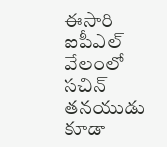ఈసారి ఐపీఎల్ వేలంలో సచిన్ తనయుడు కూడా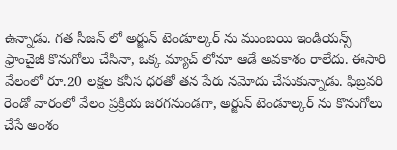ఉన్నాడు. గత సీజన్ లో అర్జున్ టెండూల్కర్ ను ముంబయి ఇండియన్స్ ఫ్రాంచైజీ కొనుగోలు చేసినా, ఒక్క మ్యాచ్ లోనూ ఆడే అవకాశం రాలేదు. ఈసారి వేలంలో రూ.20 లక్షల కనీస ధరతో తన పేరు నమోదు చేసుకున్నాడు. ఫిబ్రవరి రెండో వారంలో వేలం ప్రక్రియ జరగనుండగా, అర్జున్ టెండూల్కర్ ను కొనుగోలు చేసే అంశం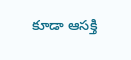కూడా ఆసక్తి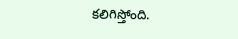కలిగిస్తోంది.